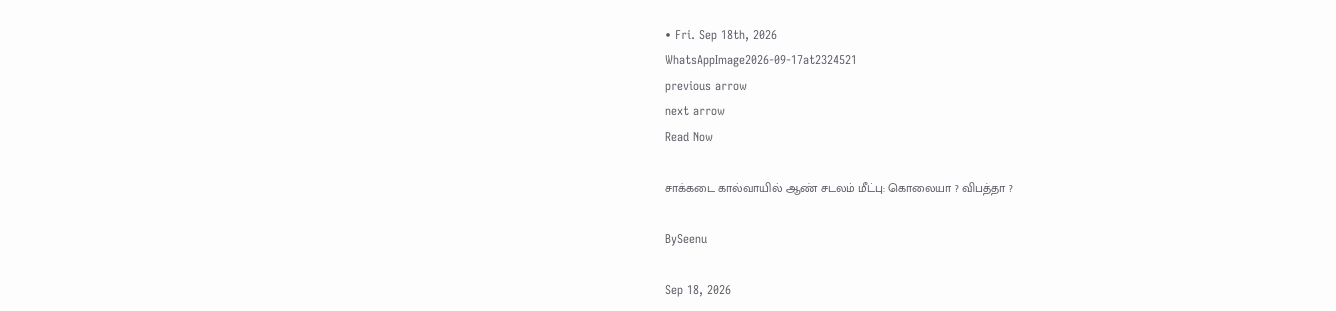• Fri. Sep 18th, 2026
WhatsAppImage2026-09-17at2324521
previous arrow
next arrow
Read Now

சாக்கடை கால்வாயில் ஆண் சடலம் மீட்பு: கொலையா ? விபத்தா ?

BySeenu

Sep 18, 2026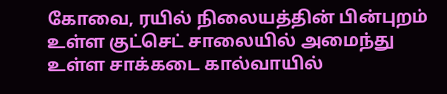கோவை, ரயில் நிலையத்தின் பின்புறம் உள்ள குட்செட் சாலையில் அமைந்து உள்ள சாக்கடை கால்வாயில்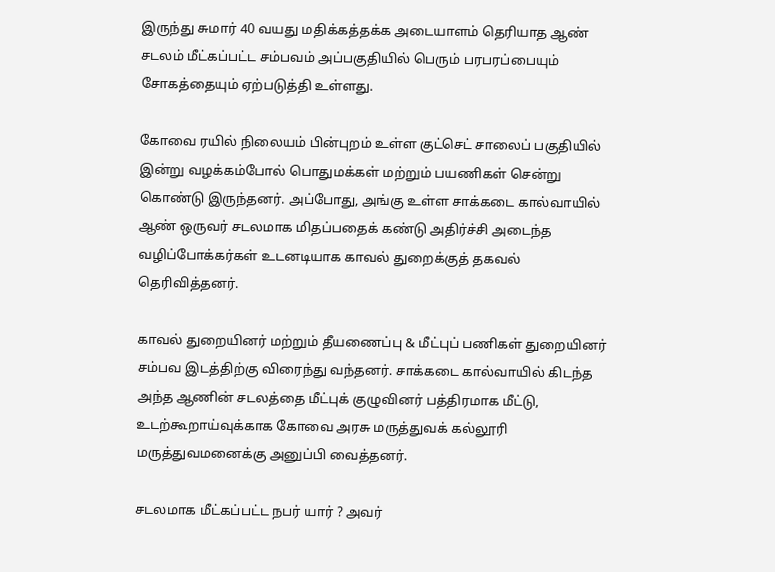இருந்து சுமார் 40 வயது மதிக்கத்தக்க அடையாளம் தெரியாத ஆண் சடலம் மீட்கப்பட்ட சம்பவம் அப்பகுதியில் பெரும் பரபரப்பையும் சோகத்தையும் ஏற்படுத்தி உள்ளது.

கோவை ரயில் நிலையம் பின்புறம் உள்ள குட்செட் சாலைப் பகுதியில் இன்று வழக்கம்போல் பொதுமக்கள் மற்றும் பயணிகள் சென்று கொண்டு இருந்தனர். அப்போது, அங்கு உள்ள சாக்கடை கால்வாயில் ஆண் ஒருவர் சடலமாக மிதப்பதைக் கண்டு அதிர்ச்சி அடைந்த வழிப்போக்கர்கள் உடனடியாக காவல் துறைக்குத் தகவல் தெரிவித்தனர்.

காவல் துறையினர் மற்றும் தீயணைப்பு & மீட்புப் பணிகள் துறையினர் சம்பவ இடத்திற்கு விரைந்து வந்தனர். சாக்கடை கால்வாயில் கிடந்த அந்த ஆணின் சடலத்தை மீட்புக் குழுவினர் பத்திரமாக மீட்டு, உடற்கூறாய்வுக்காக கோவை அரசு மருத்துவக் கல்லூரி மருத்துவமனைக்கு அனுப்பி வைத்தனர்.

சடலமாக மீட்கப்பட்ட நபர் யார் ? அவர்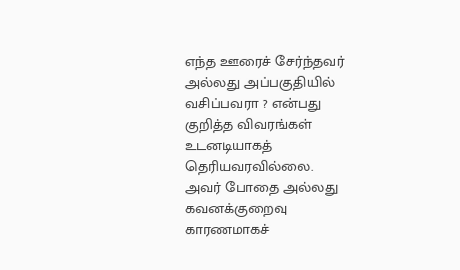எந்த ஊரைச் சேர்ந்தவர் அல்லது அப்பகுதியில் வசிப்பவரா ? என்பது குறித்த விவரங்கள் உடனடியாகத் தெரியவரவில்லை.
அவர் போதை அல்லது கவனக்குறைவு காரணமாகச்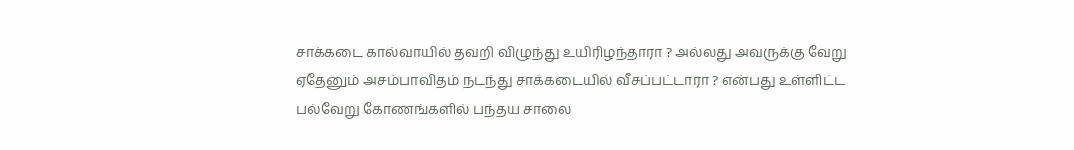சாக்கடை கால்வாயில் தவறி விழுந்து உயிரிழந்தாரா ? அல்லது அவருக்கு வேறு ஏதேனும் அசம்பாவிதம் நடந்து சாக்கடையில் வீசப்பட்டாரா ? என்பது உள்ளிட்ட பல்வேறு கோணங்களில் பந்தய சாலை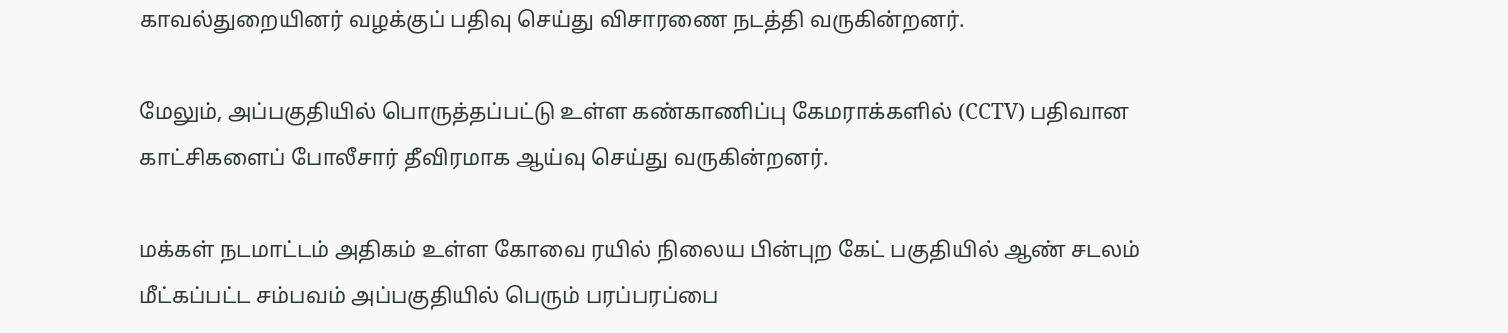காவல்துறையினர் வழக்குப் பதிவு செய்து விசாரணை நடத்தி வருகின்றனர்.

மேலும், அப்பகுதியில் பொருத்தப்பட்டு உள்ள கண்காணிப்பு கேமராக்களில் (CCTV) பதிவான காட்சிகளைப் போலீசார் தீவிரமாக ஆய்வு செய்து வருகின்றனர்.

மக்கள் நடமாட்டம் அதிகம் உள்ள கோவை ரயில் நிலைய பின்புற கேட் பகுதியில் ஆண் சடலம் மீட்கப்பட்ட சம்பவம் அப்பகுதியில் பெரும் பரப்பரப்பை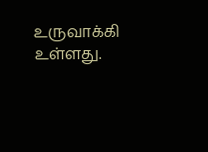உருவாக்கி உள்ளது.